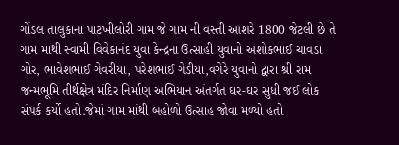ગોંડલ તાલુકાના પાટખીલોરી ગામ જે ગામ ની વસ્તી આશરે 1800 જેટલી છે તે ગામ માથી સ્વામી વિવેકાનંદ યુવા કેન્દ્રના ઉત્સાહી યુવાનો અશોકભાઈ ચાવડા ગોર, ભાવેશભાઈ ગેવરીયા, પરેશભાઈ ગેડીયા,વગેરે યુવાનો દ્વારા શ્રી રામ જન્મભૂમિ તીર્થક્ષેત્ર મંદિર નિર્માણ અભિયાન અંતર્ગત ઘર-ઘર સુધી જઈ લોક સંપર્ક કર્યો હતો.જેમાં ગામ માંથી બહોળો ઉત્સાહ જોવા મળ્યો હતો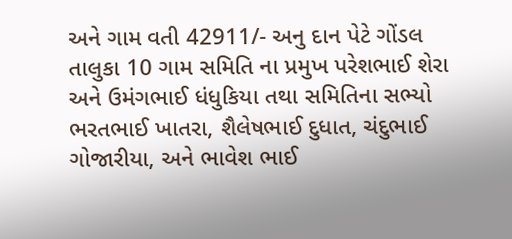અને ગામ વતી 42911/- અનુ દાન પેટે ગોંડલ તાલુકા 10 ગામ સમિતિ ના પ્રમુખ પરેશભાઈ શેરા અને ઉમંગભાઈ ધંધુકિયા તથા સમિતિના સભ્યો ભરતભાઈ ખાતરા, શૈલેષભાઈ દુધાત, ચંદુભાઈ ગોજારીયા, અને ભાવેશ ભાઈ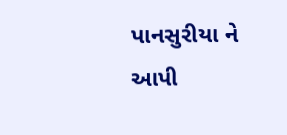પાનસુરીયા ને આપી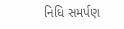નિધિ સમર્પણ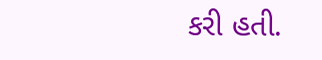કરી હતી.